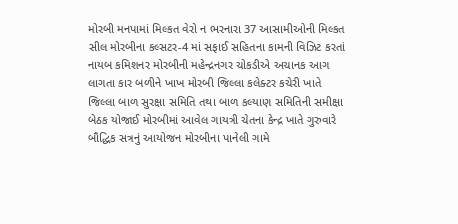મોરબી મનપામાં મિલ્કત વેરો ન ભરનારા 37 આસામીઓની મિલ્કત સીલ મોરબીના કલ્સટર-4 માં સફાઈ સહિતના કામની વિઝિટ કરતાં નાયબ કમિશનર મોરબીની મહેન્દ્રનગર ચોકડીએ અચાનક આગ લાગતા કાર બળીને ખાખ મોરબી જિલ્લા કલેક્ટર કચેરી ખાતે જિલ્લા બાળ સુરક્ષા સમિતિ તથા બાળ કલ્યાણ સમિતિની સમીક્ષા બેઠક યોજાઈ મોરબીમાં આવેલ ગાયત્રી ચેતના કેન્દ્ર ખાતે ગુરુવારે બૌદ્ધિક સત્રનું આયોજન મોરબીના પાનેલી ગામે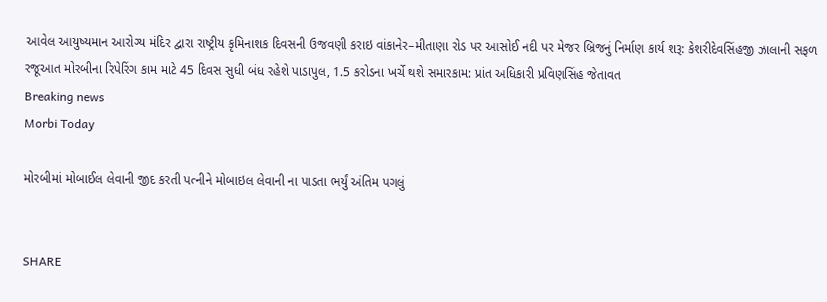આવેલ આયુષ્યમાન આરોગ્ય મંદિર દ્વારા રાષ્ટ્રીય કૃમિનાશક દિવસની ઉજવણી કરાઇ વાંકાનેર–મીતાણા રોડ પર આસોઈ નદી પર મેજર બ્રિજનું નિર્માણ કાર્ય શરૂ: કેશરીદેવસિંહજી ઝાલાની સફળ રજૂઆત મોરબીના રિપેરિંગ કામ માટે 45 દિવસ સુધી બંધ રહેશે પાડાપુલ, 1.5 કરોડના ખર્ચે થશે સમારકામ: પ્રાંત અધિકારી પ્રવિણસિંહ જેતાવત
Breaking news
Morbi Today

મોરબીમાં મોબાઈલ લેવાની જીદ કરતી પત્નીને મોબાઇલ લેવાની ના પાડતા ભર્યું અંતિમ પગલું


SHARE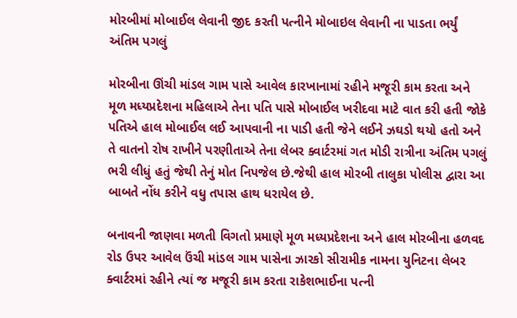મોરબીમાં મોબાઈલ લેવાની જીદ કરતી પત્નીને મોબાઇલ લેવાની ના પાડતા ભર્યું અંતિમ પગલું

મોરબીના ઊંચી માંડલ ગામ પાસે આવેલ કારખાનામાં રહીને મજૂરી કામ કરતા અને મૂળ મધ્યપ્રદેશના મહિલાએ તેના પતિ પાસે મોબાઈલ ખરીદવા માટે વાત કરી હતી જોકે પતિએ હાલ મોબાઈલ લઈ આપવાની ના પાડી હતી જેને લઈને ઝઘડો થયો હતો અને તે વાતનો રોષ રાખીને પરણીતાએ તેના લેબર ક્વાર્ટરમાં ગત મોડી રાત્રીના અંતિમ પગલું ભરી લીધું હતું જેથી તેનું મોત નિપજેલ છે.જેથી હાલ મોરબી તાલુકા પોલીસ દ્વારા આ બાબતે નોંધ કરીને વધુ તપાસ હાથ ધરાયેલ છે.

બનાવની જાણવા મળતી વિગતો પ્રમાણે મૂળ મધ્યપ્રદેશના અને હાલ મોરબીના હળવદ રોડ ઉપર આવેલ ઉંચી માંડલ ગામ પાસેના ઝારકો સીરામીક નામના યુનિટના લેબર ક્વાર્ટરમાં રહીને ત્યાં જ મજૂરી કામ કરતા રાકેશભાઈના પત્ની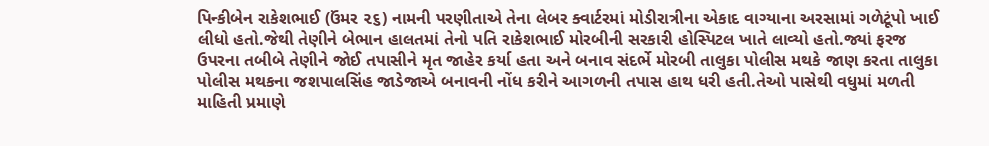પિન્કીબેન રાકેશભાઈ (ઉંમર ૨૬) નામની પરણીતાએ તેના લેબર ક્વાર્ટરમાં મોડીરાત્રીના એકાદ વાગ્યાના અરસામાં ગળેટૂંપો ખાઈ લીધો હતો.જેથી તેણીને બેભાન હાલતમાં તેનો પતિ રાકેશભાઈ મોરબીની સરકારી હોસ્પિટલ ખાતે લાવ્યો હતો.જ્યાં ફરજ ઉપરના તબીબે તેણીને જોઈ તપાસીને મૃત જાહેર કર્યા હતા અને બનાવ સંદર્ભે મોરબી તાલુકા પોલીસ મથકે જાણ કરતા તાલુકા પોલીસ મથકના જશપાલસિંહ જાડેજાએ બનાવની નોંધ કરીને આગળની તપાસ હાથ ધરી હતી.તેઓ પાસેથી વધુમાં મળતી માહિતી પ્રમાણે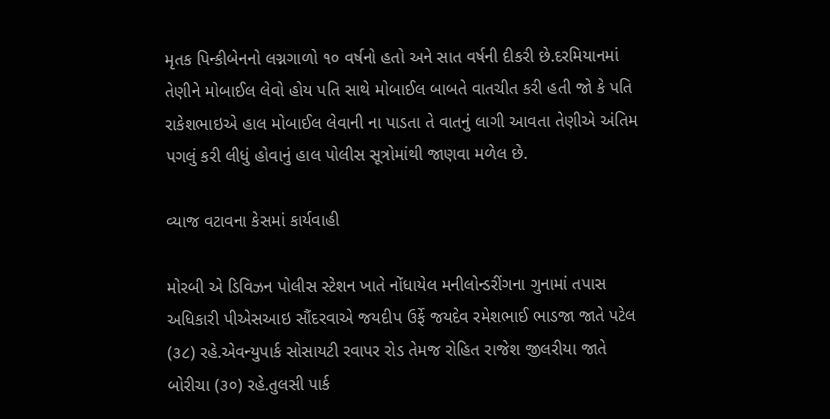મૃતક પિન્કીબેનનો લગ્નગાળો ૧૦ વર્ષનો હતો અને સાત વર્ષની દીકરી છે.દરમિયાનમાં તેણીને મોબાઈલ લેવો હોય પતિ સાથે મોબાઈલ બાબતે વાતચીત કરી હતી જો કે પતિ રાકેશભાઇએ હાલ મોબાઈલ લેવાની ના પાડતા તે વાતનું લાગી આવતા તેણીએ અંતિમ પગલું કરી લીધું હોવાનું હાલ પોલીસ સૂત્રોમાંથી જાણવા મળેલ છે.

વ્યાજ વટાવના કેસમાં કાર્યવાહી

મોરબી એ ડિવિઝન પોલીસ સ્ટેશન ખાતે નોંધાયેલ મનીલોન્ડરીંગના ગુનામાં તપાસ અધિકારી પીએસઆઇ સૌંદરવાએ જયદીપ ઉર્ફે જયદેવ રમેશભાઈ ભાડજા જાતે પટેલ (૩૮) રહે.એવન્યુપાર્ક સોસાયટી રવાપર રોડ તેમજ રોહિત રાજેશ જીલરીયા જાતે બોરીચા (૩૦) રહે.તુલસી પાર્ક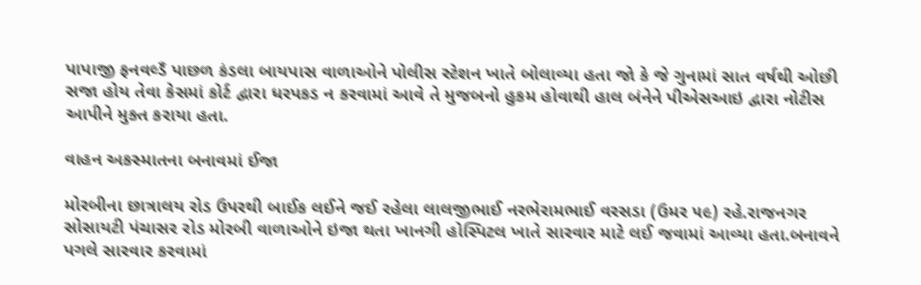પાપાજી ફનવલ્ડઁ પાછળ કંડલા બાયપાસ વાળાઓને પોલીસ સ્ટેશન ખાતે બોલાવ્યા હતા જો કે જે ગુનામાં સાત વર્ષથી ઓછી સજા હોય તેવા કેસમાં કોર્ટ દ્વારા ધરપકડ ન કરવામાં આવે તે મુજબનો હુકમ હોવાથી હાલ બંનેને પીએસઆઇ દ્વારા નોટીસ આપીને મુક્ત કરાયા હતા.

વાહન અકસ્માતના બનાવમાં ઈજા

મોરબીના છાત્રાલય રોડ ઉપરથી બાઈક લઈને જઈ રહેલા લાલજીભાઈ નરભેરામભાઈ વરસડા (ઉમર ૫૯) રહે.રાજનગર સોસાયટી પંચાસર રોડ મોરબી વાળાઓને ઇજા થતા ખાનગી હોસ્પિટલ ખાતે સારવાર માટે લઈ જવામાં આવ્યા હતા.બનાવને પગલે સારવાર કરવામાં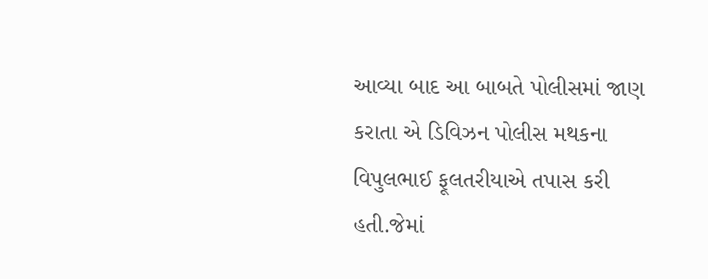આવ્યા બાદ આ બાબતે પોલીસમાં જાણ કરાતા એ ડિવિઝન પોલીસ મથકના વિપુલભાઈ ફૂલતરીયાએ તપાસ કરી હતી.જેમાં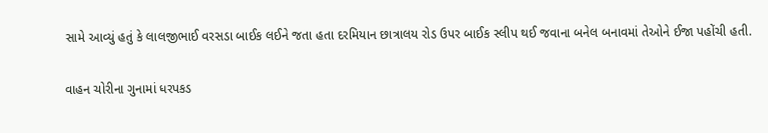સામે આવ્યું હતું કે લાલજીભાઈ વરસડા બાઈક લઈને જતા હતા દરમિયાન છાત્રાલય રોડ ઉપર બાઈક સ્લીપ થઈ જવાના બનેલ બનાવમાં તેઓને ઈજા પહોંચી હતી.

વાહન ચોરીના ગુનામાં ધરપકડ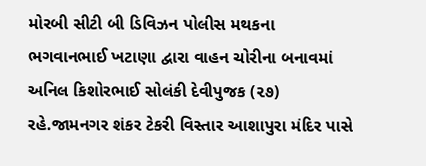મોરબી સીટી બી ડિવિઝન પોલીસ મથકના ભગવાનભાઈ ખટાણા દ્વારા વાહન ચોરીના બનાવમાં અનિલ કિશોરભાઈ સોલંકી દેવીપુજક (૨૭) રહે.જામનગર શંકર ટેકરી વિસ્તાર આશાપુરા મંદિર પાસે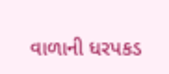વાળાની ધરપકડ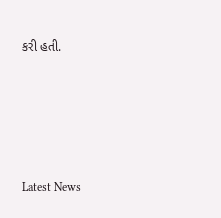કરી હતી.






Latest News